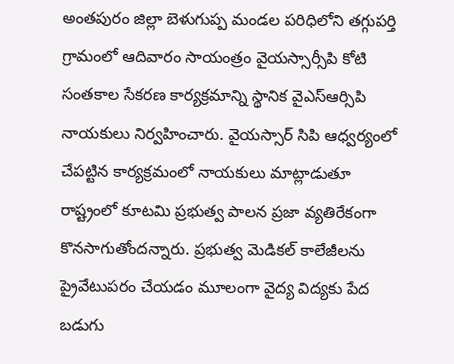అంతపురం జిల్లా బెళుగుప్ప మండల పరిధిలోని తగ్గుపర్తి గ్రామంలో ఆదివారం సాయంత్రం వైయస్సార్సీపి కోటి సంతకాల సేకరణ కార్యక్రమాన్ని స్థానిక వైఎస్ఆర్సిపి నాయకులు నిర్వహించారు. వైయస్సార్ సిపి ఆధ్వర్యంలో చేపట్టిన కార్యక్రమంలో నాయకులు మాట్లాడుతూ రాష్ట్రంలో కూటమి ప్రభుత్వ పాలన ప్రజా వ్యతిరేకంగా కొనసాగుతోందన్నారు. ప్రభుత్వ మెడికల్ కాలేజీలను ప్రైవేటుపరం చేయడం మూలంగా వైద్య విద్యకు పేద బడుగు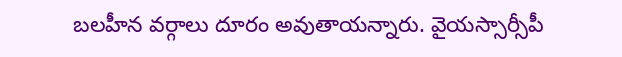బలహీన వర్గాలు దూరం అవుతాయన్నారు. వైయస్సార్సీపీ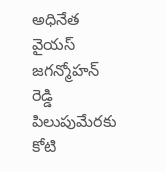అధినేత వైయస్ జగన్మోహన్ రెడ్డి పిలుపుమేరకు కోటి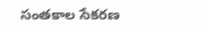సంతకాల సేకరణ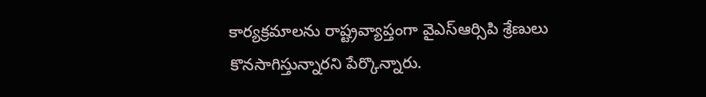కార్యక్రమాలను రాష్ట్రవ్యాప్తంగా వైఎస్ఆర్సిపి శ్రేణులు కొనసాగిస్తున్నారని పేర్కొన్నారు.